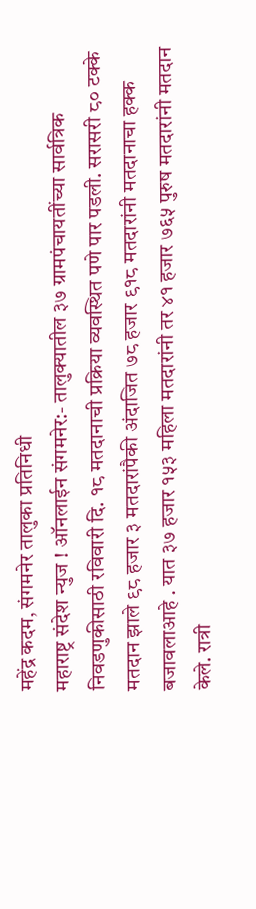महेंद्र कदम, संगमनेर तालुका प्रतिनिधी
महाराष्ट्र संदेश न्युज ! ऑनलाईन संगमनेर:- तालुक्यातील ३७ ग्रामपंचायतींच्या सार्वत्रिक निवडणुकीसाठी रविवारी दि. १८ मतदानाची प्रक्रिया व्यवस्थित पणे पार पडली. सरासरी ८० टक्के मतदान झाले ९८ हजार ३ मतदारांपैकी अंदाजित ७८ हजार ९१८ मतदारांनी मतदानाचा हक्क बजावलाआहे . यात ३७ हजार १५३ महिला मतदारांनी तर ४१ हजार ७६५ पुरुष मतदारांनी मतदान केले. रात्री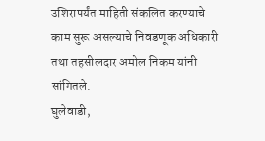उशिरापर्यंत माहिती संकलित करण्याचे काम सुरू असल्याचे निवडणूक अधिकारी तथा तहसीलदार अमोल निकम यांनी सांगितले.
घुलेवाडी,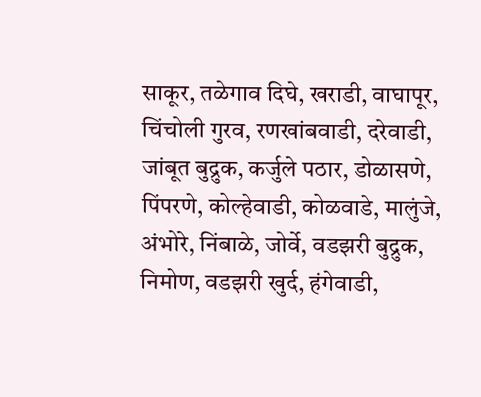साकूर, तळेगाव दिघे, खराडी, वाघापूर, चिंचोली गुरव, रणखांबवाडी, दरेवाडी, जांबूत बुद्रुक, कर्जुले पठार, डोळासणे, पिंपरणे, कोल्हेवाडी, कोळवाडे, मालुंजे, अंभोरे, निंबाळे, जोर्वे, वडझरी बुद्रुक, निमोण, वडझरी खुर्द, हंगेवाडी,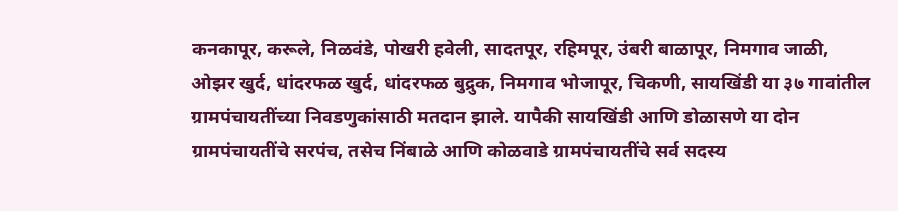कनकापूर, करूले, निळवंडे, पोखरी हवेली, सादतपूर, रहिमपूर, उंबरी बाळापूर, निमगाव जाळी, ओझर खुर्द, धांदरफळ खुर्द, धांदरफळ बुद्रुक, निमगाव भोजापूर, चिकणी, सायखिंडी या ३७ गावांतील ग्रामपंचायतींच्या निवडणुकांसाठी मतदान झाले. यापैकी सायखिंडी आणि डोळासणे या दोन ग्रामपंचायतींचे सरपंच, तसेच निंबाळे आणि कोळवाडे ग्रामपंचायतींचे सर्व सदस्य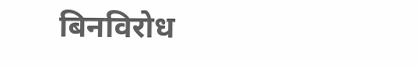बिनविरोध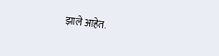झाले आहेत.